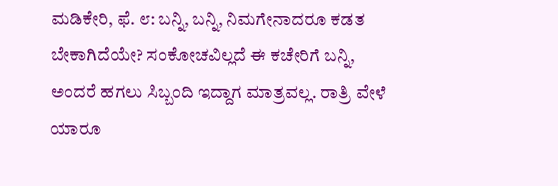ಮಡಿಕೇರಿ, ಫೆ. ೮: ಬನ್ನಿ, ಬನ್ನಿ, ನಿಮಗೇನಾದರೂ ಕಡತ ಬೇಕಾಗಿದೆಯೇ? ಸಂಕೋಚವಿಲ್ಲದೆ ಈ ಕಚೇರಿಗೆ ಬನ್ನಿ, ಅಂದರೆ ಹಗಲು ಸಿಬ್ಬಂದಿ ಇದ್ದಾಗ ಮಾತ್ರವಲ್ಲ. ರಾತ್ರಿ ವೇಳೆ ಯಾರೂ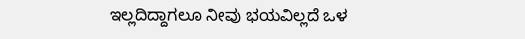ಇಲ್ಲದಿದ್ದಾಗಲೂ ನೀವು ಭಯವಿಲ್ಲದೆ ಒಳ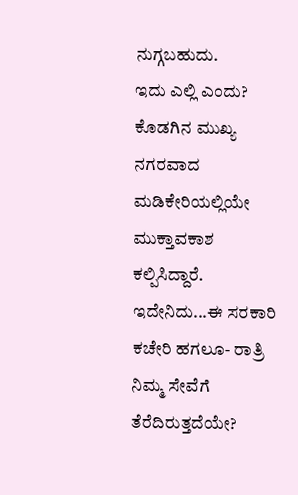ನುಗ್ಗಬಹುದು.
ಇದು ಎಲ್ಲಿ ಎಂದು? ಕೊಡಗಿನ ಮುಖ್ಯ ನಗರವಾದ ಮಡಿಕೇರಿಯಲ್ಲಿಯೇ ಮುಕ್ತಾವಕಾಶ ಕಲ್ಪಿಸಿದ್ದಾರೆ. ಇದೇನಿದು...ಈ ಸರಕಾರಿ ಕಚೇರಿ ಹಗಲೂ- ರಾತ್ರಿ ನಿಮ್ಮ ಸೇವೆಗೆ ತೆರೆದಿರುತ್ತದೆಯೇ?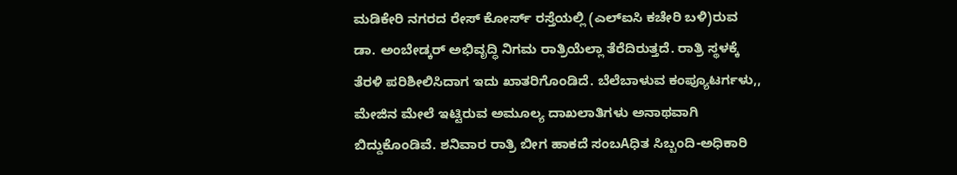ಮಡಿಕೇರಿ ನಗರದ ರೇಸ್ ಕೋರ್ಸ್ ರಸ್ತೆಯಲ್ಲಿ (ಎಲ್ಐಸಿ ಕಚೇರಿ ಬಳಿ)ರುವ ಡಾ. ಅಂಬೇಡ್ಕರ್ ಅಭಿವೃದ್ಧಿ ನಿಗಮ ರಾತ್ರಿಯೆಲ್ಲಾ ತೆರೆದಿರುತ್ತದೆ. ರಾತ್ರಿ ಸ್ಥಳಕ್ಕೆ ತೆರಳಿ ಪರಿಶೀಲಿಸಿದಾಗ ಇದು ಖಾತರಿಗೊಂಡಿದೆ. ಬೆಲೆಬಾಳುವ ಕಂಪ್ಯೂಟರ್ಗಳು,, ಮೇಜಿನ ಮೇಲೆ ಇಟ್ಟಿರುವ ಅಮೂಲ್ಯ ದಾಖಲಾತಿಗಳು ಅನಾಥವಾಗಿ ಬಿದ್ದುಕೊಂಡಿವೆ. ಶನಿವಾರ ರಾತ್ರಿ ಬೀಗ ಹಾಕದೆ ಸಂಬAಧಿತ ಸಿಬ್ಬಂದಿ-ಅಧಿಕಾರಿ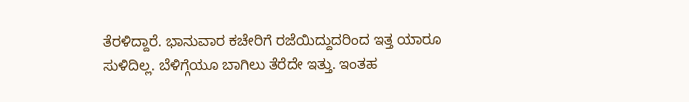ತೆರಳಿದ್ದಾರೆ. ಭಾನುವಾರ ಕಚೇರಿಗೆ ರಜೆಯಿದ್ದುದರಿಂದ ಇತ್ತ ಯಾರೂ ಸುಳಿದಿಲ್ಲ. ಬೆಳಿಗ್ಗೆಯೂ ಬಾಗಿಲು ತೆರೆದೇ ಇತ್ತು. ಇಂತಹ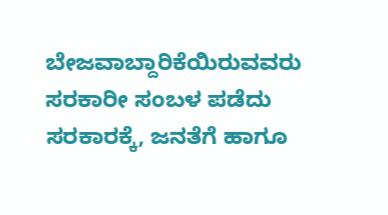ಬೇಜವಾಬ್ದಾರಿಕೆಯಿರುವವರು ಸರಕಾರೀ ಸಂಬಳ ಪಡೆದು ಸರಕಾರಕ್ಕೆ, ಜನತೆಗೆ ಹಾಗೂ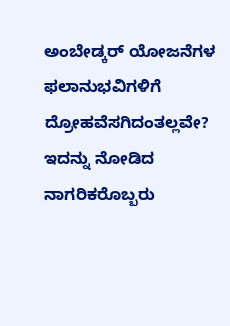ಅಂಬೇಡ್ಕರ್ ಯೋಜನೆಗಳ ಫಲಾನುಭವಿಗಳಿಗೆ ದ್ರೋಹವೆಸಗಿದಂತಲ್ಲವೇ? ಇದನ್ನು ನೋಡಿದ ನಾಗರಿಕರೊಬ್ಬರು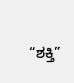“ಶಕ್ತಿ”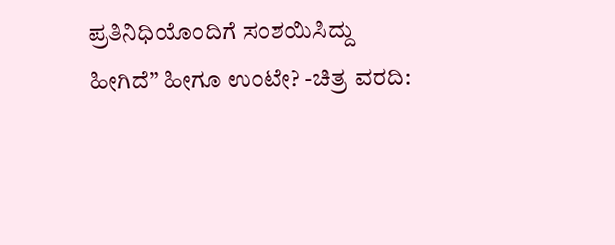ಪ್ರತಿನಿಧಿಯೊಂದಿಗೆ ಸಂಶಯಿಸಿದ್ದು ಹೀಗಿದೆ” ಹೀಗೂ ಉಂಟೇ? -ಚಿತ್ರ ವರದಿ: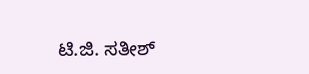ಟಿ.ಜಿ. ಸತೀಶ್